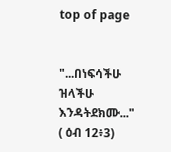top of page


"...በነፍሳችሁ ዝላችሁ እንዳትደክሙ..." ( ዕብ 12፥3)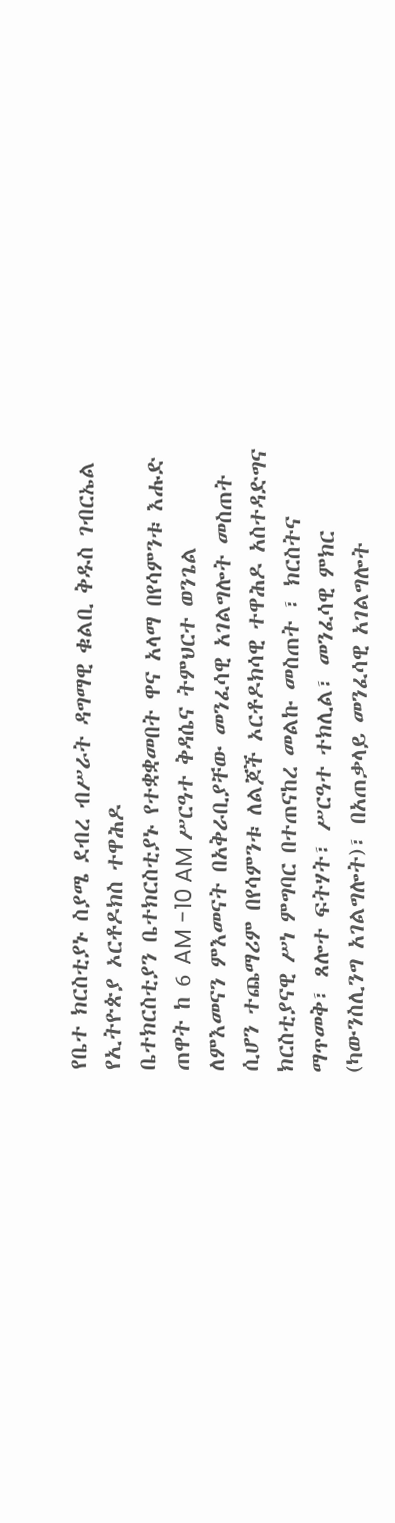የቤተ ክርስቲያኑ ስያሜ ደብረ ብሥራት ዳግማዊ ቁልቢ ቅዱስ ገብርኤል የኢትዮጵያ ኦርቶዶክስ ተዋሕዶ
ቤተክርስቲያን ቤተክርስቲያኑ የተቋቋመበት ዋና አላማ በየሳምንቱ እሑድ ጠዋት ከ 6 AM -10 AM ሥርዓተ ቅዳሴና ትምህርተ ወንጌል ለምእመናን ምእመናት በአቅራቢያቸው መንፈሳዊ አገልግሎት መስጠት ሲሆን ተጨማሪም በየሳምንቱ ለልጆች ኦርቶዶክሳዊ ተዋሕዶ አስተዳድግና ክርስቲያናዊ ሥነ ምግባር በተጠናከረ መልኩ መስጠት ፣ ክርስትና ማጥመቅ፣ ጸሎተ ፍትሃት፣ ሥርዓተ ተክሊል፣ መንፈሳዊ ምክር (ካውንስሊንግ አገልግሎት)፣ በአጠቃላይ መንፈሳዊ አገልግሎት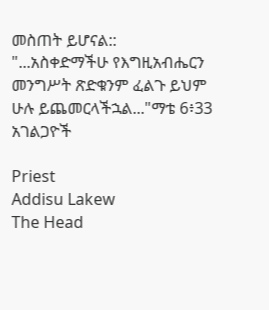መስጠት ይሆናል::
"...አስቀድማችሁ የእግዚአብሔርን መንግሥት ጽድቁንም ፈልጉ ይህም ሁሉ ይጨመርላችኋል..."ማቴ 6፥33
አገልጋዮች

Priest
Addisu Lakew
The Head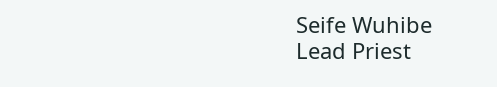Seife Wuhibe
Lead Priest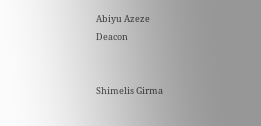Abiyu Azeze
Deacon


Shimelis Girma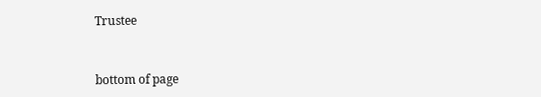Trustee


bottom of page